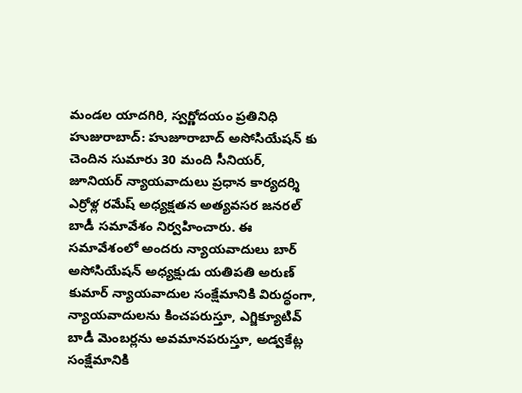మండల యాదగిరి, స్వర్ణోదయం ప్రతినిధి హుజురాబాద్: హుజూరాబాద్ అసోసియేషన్ కు చెందిన సుమారు 30 మంది సీనియర్, జూనియర్ న్యాయవాదులు ప్రధాన కార్యదర్శి ఎర్రోళ్ల రమేష్ అధ్యక్షతన అత్యవసర జనరల్ బాడీ సమావేశం నిర్వహించారు. ఈ సమావేశంలో అందరు న్యాయవాదులు బార్ అసోసియేషన్ అధ్యక్షుడు యతిపతి అరుణ్ కుమార్ న్యాయవాదుల సంక్షేమానికి విరుద్ధంగా, న్యాయవాదులను కించపరుస్తూ, ఎగ్జిక్యూటివ్ బాడీ మెంబర్లను అవమానపరుస్తూ, అడ్వకేట్ల సంక్షేమానికి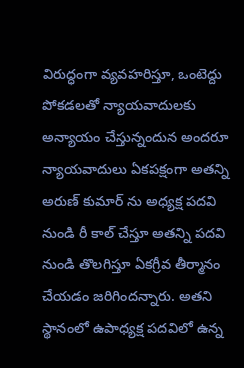విరుద్ధంగా వ్యవహరిస్తూ, ఒంటెద్దు పోకడలతో న్యాయవాదులకు అన్యాయం చేస్తున్నందున అందరూ న్యాయవాదులు ఏకపక్షంగా అతన్ని అరుణ్ కుమార్ ను అధ్యక్ష పదవి నుండి రీ కాల్ చేస్తూ అతన్ని పదవి నుండి తొలగిస్తూ ఏకగ్రీవ తీర్మానం చేయడం జరిగిందన్నారు. అతని స్థానంలో ఉపాధ్యక్ష పదవిలో ఉన్న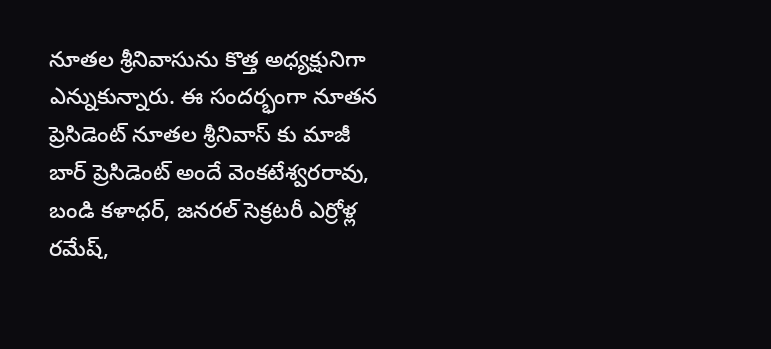నూతల శ్రీనివాసును కొత్త అధ్యక్షునిగా ఎన్నుకున్నారు. ఈ సందర్భంగా నూతన ప్రెసిడెంట్ నూతల శ్రీనివాస్ కు మాజీ బార్ ప్రెసిడెంట్ అందే వెంకటేశ్వరరావు, బండి కళాధర్, జనరల్ సెక్రటరీ ఎర్రోళ్ల రమేష్,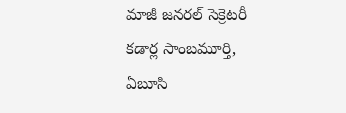మాజీ జనరల్ సెక్రెటరీ కడార్ల సాంబమూర్తి, ఏబూసి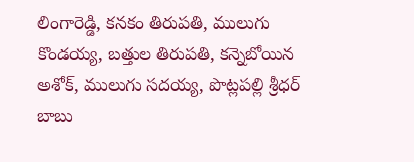లింగారెడ్డి, కనకం తిరుపతి, ములుగు కొండయ్య, బత్తుల తిరుపతి, కన్నెబోయిన అశోక్, ములుగు సదయ్య, పొట్లపల్లి శ్రీధర్ బాబు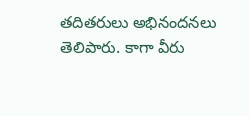తదితరులు అభినందనలు తెలిపారు. కాగా వీరు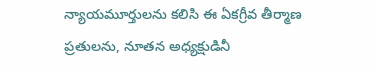న్యాయమూర్తులను కలిసి ఈ ఏకగ్రీవ తీర్మాణ ప్రతులను, నూతన అధ్యక్షుడినీ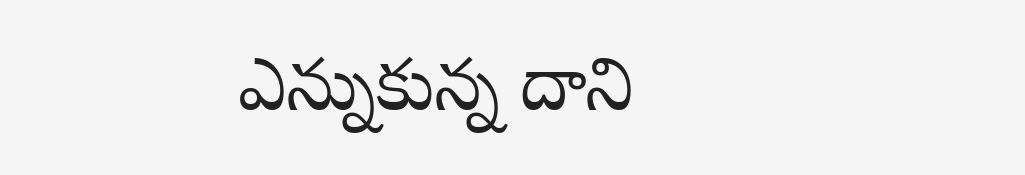ఎన్నుకున్న దాని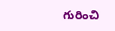గురించి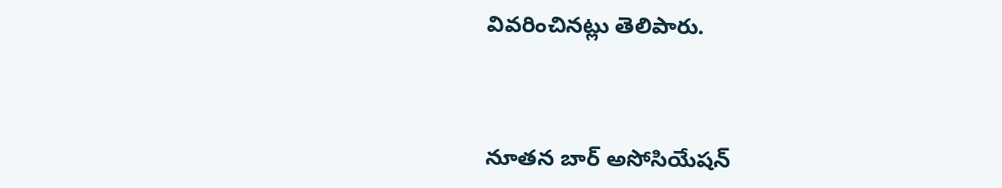వివరించినట్లు తెలిపారు.



నూతన బార్ అసోసియేషన్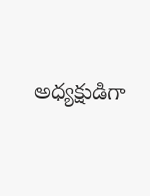అధ్యక్షుడిగా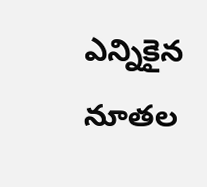ఎన్నికైన నూతల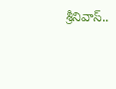శ్రీనివాస్..